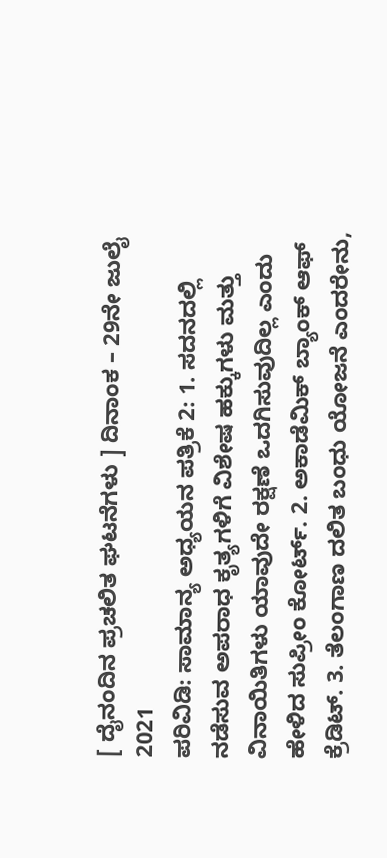[ ದೈನಂದಿನ ಪ್ರಚಲಿತ ಘಟನೆಗಳು ] ದಿನಾಂಕ – 29ನೇ ಜುಲೈ 2021
ಪರಿವಿಡಿ: ಸಾಮಾನ್ಯ ಅಧ್ಯಯನ ಪತ್ರಿಕೆ 2: 1. ಸದನದಲ್ಲಿ ನಡೆಸುವ ಅಪರಾಧ ಕೃತ್ಯಗಳಿಗೆ ವಿಶೇಷ ಹಕ್ಕುಗಳು ಮತ್ತು ವಿನಾಯಿತಿಗಳು ಯಾವುದೇ ರಕ್ಷಣೆ ಒದಗಿಸುವುದಿಲ್ಲ ಎಂದು ಹೇಳಿದ ಸುಪ್ರೀಂ ಕೋರ್ಟ್. 2. ಅಕಾಡೆಮಿಕ್ ಬ್ಯಾಂಕ್ ಆಫ್ ಕ್ರೆಡಿಟ್. 3. ತೆಲಂಗಾಣ ದಲಿತ ಬಂಧು ಯೋಜನೆ ಎಂದರೇನು,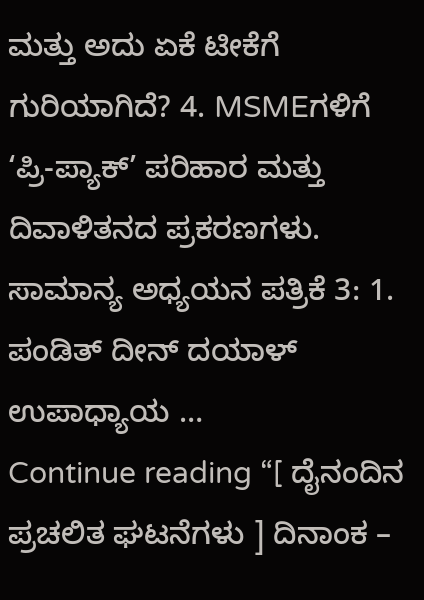ಮತ್ತು ಅದು ಏಕೆ ಟೀಕೆಗೆ ಗುರಿಯಾಗಿದೆ? 4. MSMEಗಳಿಗೆ ‘ಪ್ರಿ-ಪ್ಯಾಕ್’ ಪರಿಹಾರ ಮತ್ತು ದಿವಾಳಿತನದ ಪ್ರಕರಣಗಳು. ಸಾಮಾನ್ಯ ಅಧ್ಯಯನ ಪತ್ರಿಕೆ 3: 1. ಪಂಡಿತ್ ದೀನ್ ದಯಾಳ್ ಉಪಾಧ್ಯಾಯ …
Continue reading “[ ದೈನಂದಿನ ಪ್ರಚಲಿತ ಘಟನೆಗಳು ] ದಿನಾಂಕ –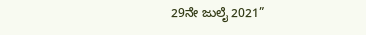29ನೇ ಜುಲೈ 2021”